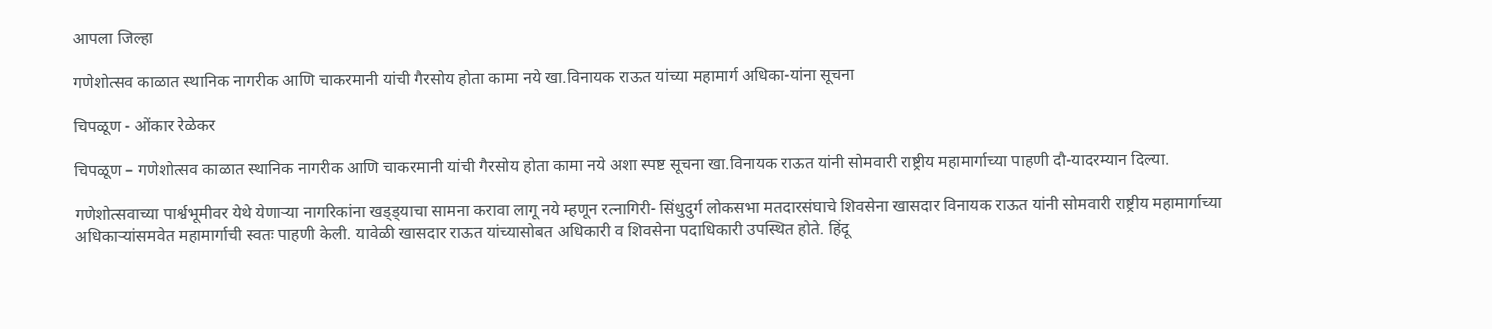आपला जिल्हा

गणेशोत्सव काळात स्थानिक नागरीक आणि चाकरमानी यांची गैरसोय होता कामा नये खा.विनायक राऊत यांच्या महामार्ग अधिका-यांना सूचना

चिपळूण - ओंकार रेळेकर

चिपळूण – गणेशोत्सव काळात स्थानिक नागरीक आणि चाकरमानी यांची गैरसोय होता कामा नये अशा स्पष्ट सूचना खा.विनायक राऊत यांनी सोमवारी राष्ट्रीय महामार्गाच्या पाहणी दौ-यादरम्यान दिल्या.

गणेशोत्सवाच्या पार्श्वभूमीवर येथे येणाऱ्या नागरिकांना खड्ड्याचा सामना करावा लागू नये म्हणून रत्नागिरी- सिंधुदुर्ग लोकसभा मतदारसंघाचे शिवसेना खासदार विनायक राऊत यांनी सोमवारी राष्ट्रीय महामार्गाच्या अधिकाऱ्यांसमवेत महामार्गाची स्वतः पाहणी केली. यावेळी खासदार राऊत यांच्यासोबत अधिकारी व शिवसेना पदाधिकारी उपस्थित होते. हिंदू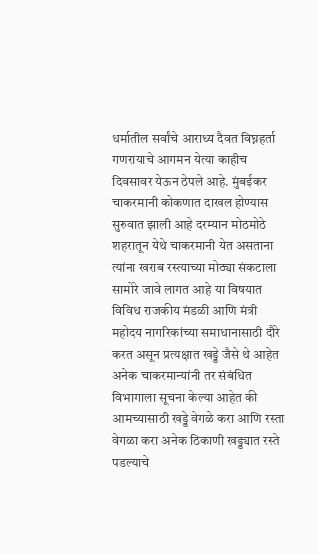धर्मातील सर्वांचे आराध्य दैवत विघ्नहर्ता गणरायाचे आगमन येत्या काहीच दिवसावर येऊन ठेपले आहे. मुंबईकर चाकरमानी कोकणात दाखल होण्यास सुरुवात झाली आहे दरम्यान मोठमोठे शहरातून येथे चाकरमानी येत असताना त्यांना खराब रस्त्याच्या मोठ्या संकटाला सामोरे जावे लागत आहे या विषयात विविध राजकीय मंडळी आणि मंत्री महोदय नागरिकांच्या समाधानासाठी दौरे करत असून प्रत्यक्षात खड्डे जैसे थे आहेत अनेक चाकरमान्यांनी तर संबंधित विभागाला सूचना केल्या आहेत की आमच्यासाठी खड्डे वेगळे करा आणि रस्ता वेगळा करा अनेक ठिकाणी खड्ड्यात रस्ते पडल्याचे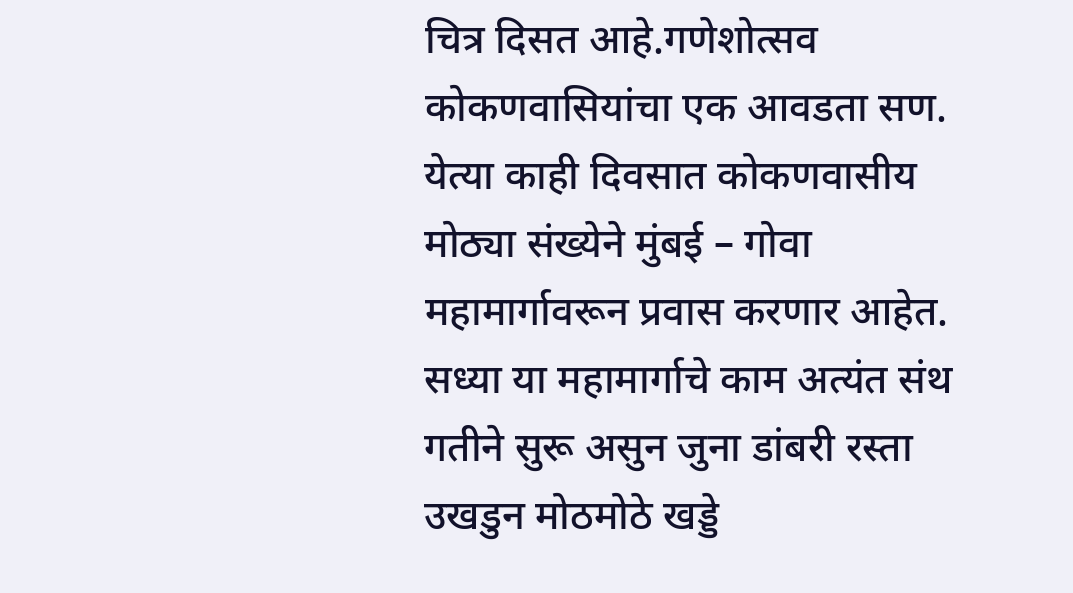चित्र दिसत आहे.गणेशोत्सव
कोकणवासियांचा एक आवडता सण. येत्या काही दिवसात कोकणवासीय मोठ्या संख्येने मुंबई – गोवा महामार्गावरून प्रवास करणार आहेत. सध्या या महामार्गाचे काम अत्यंत संथ गतीने सुरू असुन जुना डांबरी रस्ता उखडुन मोठमोठे खड्डे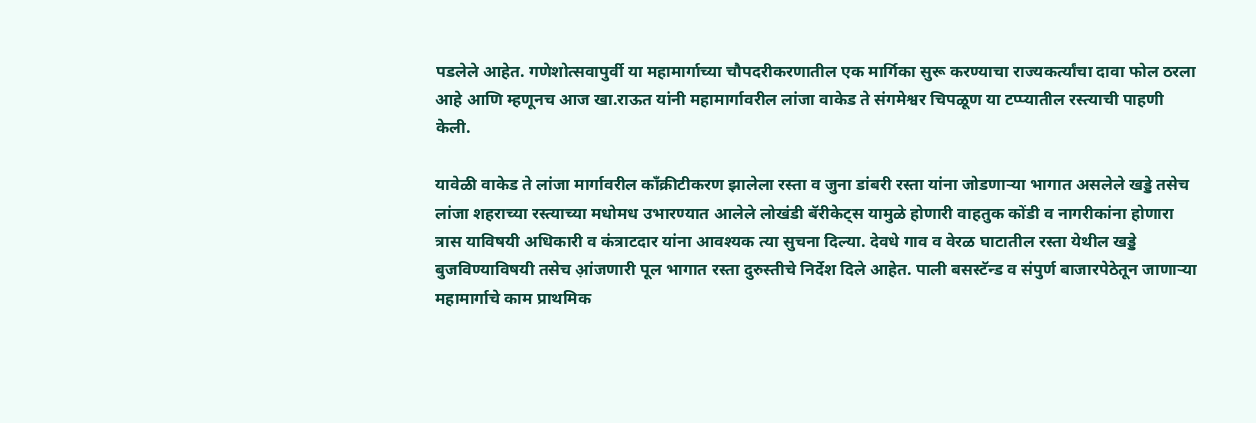पडलेले आहेत. गणेशोत्सवापुर्वी या महामार्गाच्या चौपदरीकरणातील एक मार्गिका सुरू करण्याचा राज्यकर्त्यांचा दावा फोल ठरला आहे आणि म्हणूनच आज खा.राऊत यांनी महामार्गावरील लांजा वाकेड ते संगमेश्वर चिपळूण या टप्प्यातील रस्त्याची पाहणी केली.

यावेळी वाकेड ते लांजा मार्गावरील कॉंक्रीटीकरण झालेला रस्ता व जुना डांबरी रस्ता यांना जोडणाऱ्या भागात असलेले खड्डे तसेच लांजा शहराच्या रस्त्याच्या मधोमध उभारण्यात आलेले लोखंडी बॅरीकेट्स यामुळे होणारी वाहतुक कोंडी व नागरीकांना होणारा त्रास याविषयी अधिकारी व कंत्राटदार यांना आवश्यक त्या सुचना दिल्या. देवधे गाव व वेरळ घाटातील रस्ता येथील खड्डे बुजविण्याविषयी तसेच आ़ंजणारी पूल भागात रस्ता दुरुस्तीचे निर्देश दिले आहेत. पाली बसस्टॅन्ड व संपुर्ण बाजारपेठेतून जाणाऱ्या महामार्गाचे काम प्राथमिक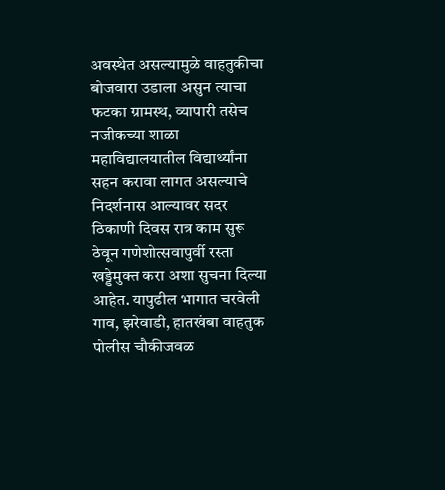अवस्थेत असल्यामुळे वाहतुकीचा बोजवारा उडाला असुन त्याचा फटका ग्रामस्थ, व्यापारी तसेच नजीकच्या शाळा महाविद्यालयातील विद्यार्थ्यांना सहन करावा लागत असल्याचे निदर्शनास आल्यावर सदर ठिकाणी दिवस रात्र काम सुरू ठेवून गणेशोत्सवापुर्वी रस्ता खड्डेमुक्त करा अशा सुचना दिल्या आहेत. यापुढील भागात चरवेली गाव, झरेवाडी, हातखंबा वाहतुक पोलीस चौकीजवळ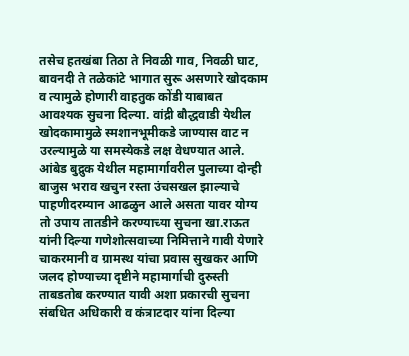तसेच हतखंबा तिठा ते निवळी गाव, निवळी घाट, बावनदी ते तळेकांटे भागात सुरू असणारे खोदकाम व त्यामुळे होणारी वाहतुक कोंडी याबाबत आवश्यक सुचना दिल्या. वांद्री बौद्धवाडी येथील खोदकामामुळे स्मशानभूमीकडे जाण्यास वाट न उरल्यामुळे या समस्येकडे लक्ष वेधण्यात आले. आंबेड बुद्रुक येथील महामार्गावरील पुलाच्या दोन्ही बाजुस भराव खचुन रस्ता उंचसखल झाल्याचे पाहणीदरम्यान आढळुन आले असता यावर योग्य तो उपाय तातडीने करण्याच्या सुचना खा.राऊत यांनी दिल्या गणेशोत्सवाच्या निमित्ताने गावी येणारे चाकरमानी व ग्रामस्थ यांचा प्रवास सुखकर आणि जलद होण्याच्या दृष्टीने महामार्गाची दुरुस्ती ताबडतोब करण्यात यावी अशा प्रकारची सुचना संबधित अधिकारी व कंत्राटदार यांना दिल्या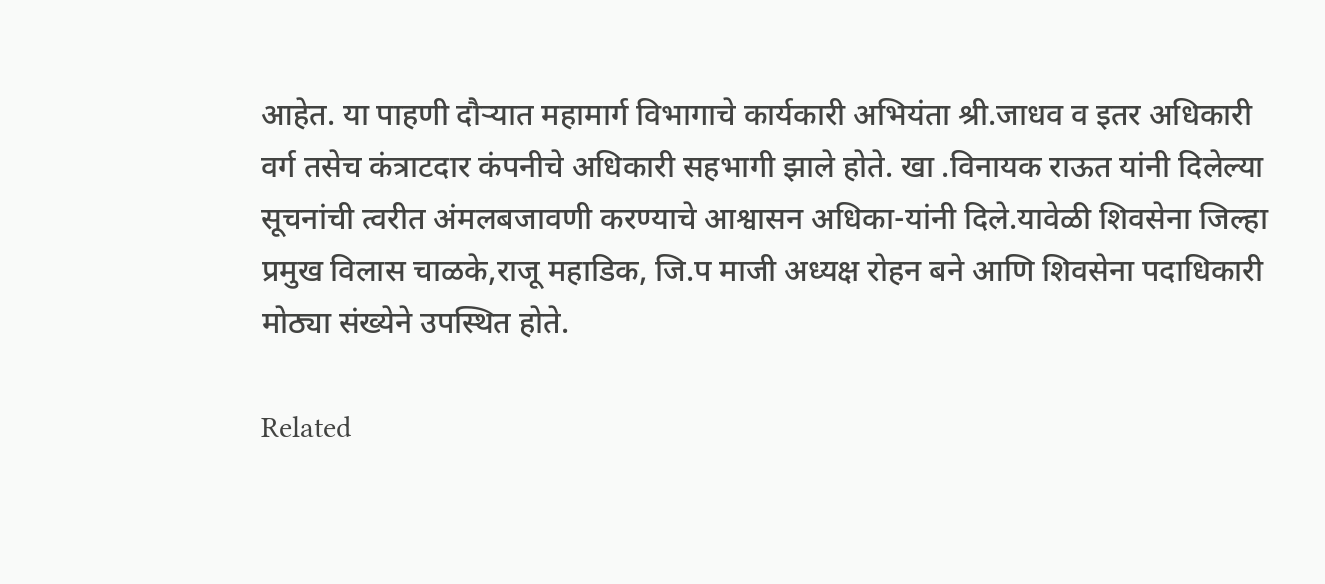आहेत. या पाहणी दौऱ्यात महामार्ग विभागाचे कार्यकारी अभियंता श्री.जाधव व इतर अधिकारी वर्ग तसेच कंत्राटदार कंपनीचे अधिकारी सहभागी झाले होते. खा .विनायक राऊत यांनी दिलेल्या सूचनांची त्वरीत अंमलबजावणी करण्याचे आश्वासन अधिका-यांनी दिले.यावेळी शिवसेना जिल्हा प्रमुख विलास चाळके,राजू महाडिक, जि.प माजी अध्यक्ष रोहन बने आणि शिवसेना पदाधिकारी मोठ्या संख्येने उपस्थित होते.

Related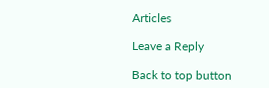Articles

Leave a Reply

Back to top button